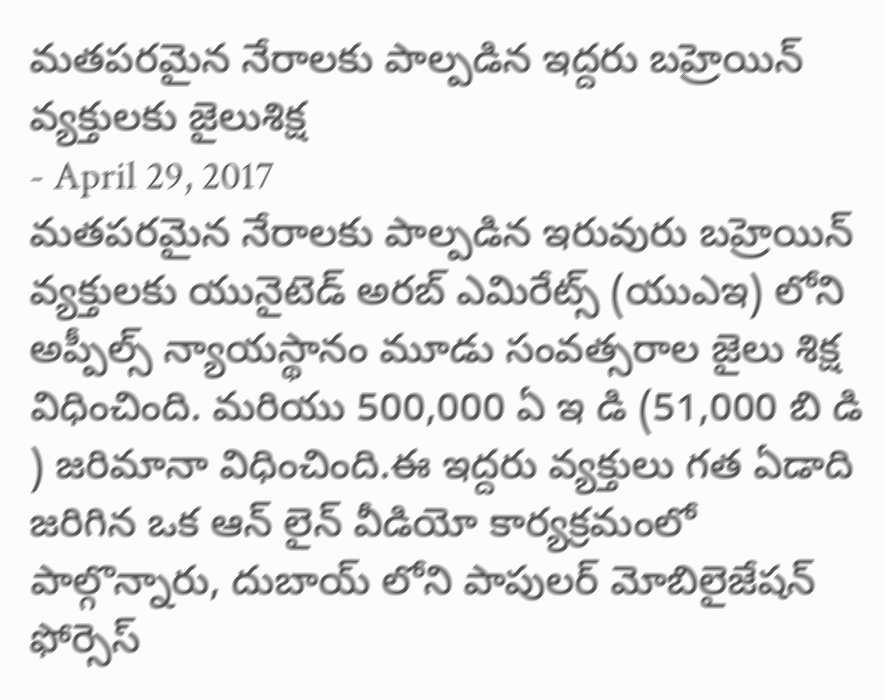మతపరమైన నేరాలకు పాల్పడిన ఇద్దరు బహ్రెయిన్ వ్యక్తులకు జైలుశిక్ష
- April 29, 2017
మతపరమైన నేరాలకు పాల్పడిన ఇరువురు బహ్రెయిన్ వ్యక్తులకు యునైటెడ్ అరబ్ ఎమిరేట్స్ (యుఎఇ) లోని అప్పీల్స్ న్యాయస్థానం మూడు సంవత్సరాల జైలు శిక్ష విధించింది. మరియు 500,000 ఏ ఇ డి (51,000 బి డి ) జరిమానా విధించింది.ఈ ఇద్దరు వ్యక్తులు గత ఏడాది జరిగిన ఒక ఆన్ లైన్ వీడియో కార్యక్రమంలో పాల్గొన్నారు, దుబాయ్ లోని పాపులర్ మోబిలైజేషన్ ఫోర్సెస్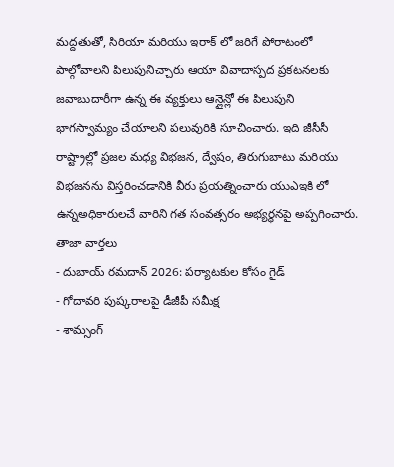మద్దతుతో, సిరియా మరియు ఇరాక్ లో జరిగే పోరాటంలో పాల్గోవాలని పిలుపునిచ్చారు ఆయా వివాదాస్పద ప్రకటనలకు జవాబుదారీగా ఉన్న ఈ వ్యక్తులు ఆన్లైన్లో ఈ పిలుపుని భాగస్వామ్యం చేయాలని పలువురికి సూచించారు. ఇది జీసీసీ రాష్ట్రాల్లో ప్రజల మధ్య విభజన, ద్వేషం, తిరుగుబాటు మరియు విభజనను విస్తరించడానికి వీరు ప్రయత్నించారు యుఎఇకి లో ఉన్నఅధికారులచే వారిని గత సంవత్సరం అభ్యర్థనపై అప్పగించారు.
తాజా వార్తలు
- దుబాయ్ రమదాన్ 2026: పర్యాటకుల కోసం గైడ్
- గోదావరి పుష్కరాలపై డీజీపీ సమీక్ష
- శామ్సంగ్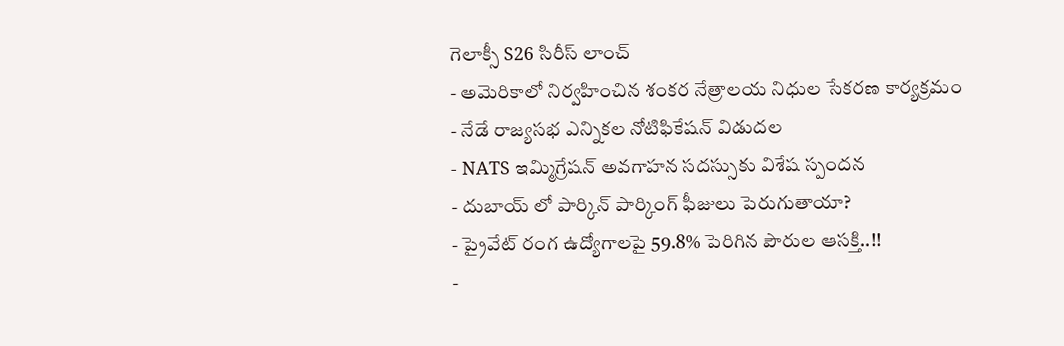గెలాక్సీ S26 సిరీస్ లాంచ్
- అమెరికాలో నిర్వహించిన శంకర నేత్రాలయ నిధుల సేకరణ కార్యక్రమం
- నేడే రాజ్యసభ ఎన్నికల నోటిఫికేషన్ విడుదల
- NATS ఇమ్మిగ్రేషన్ అవగాహన సదస్సుకు విశేష స్పందన
- దుబాయ్ లో పార్కిన్ పార్కింగ్ ఫీజులు పెరుగుతాయా?
- ప్రైవేట్ రంగ ఉద్యోగాలపై 59.8% పెరిగిన పౌరుల ఆసక్తి..!!
-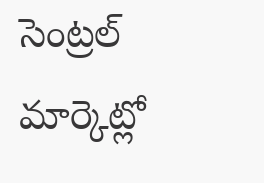సెంట్రల్ మార్కెట్లో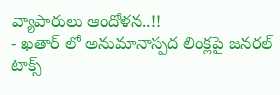వ్యాపారులు ఆందోళన..!!
- ఖతార్ లో అనుమానాస్పద లింక్లపై జనరల్ టాక్స్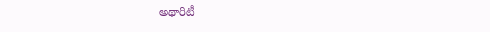అథారిటీ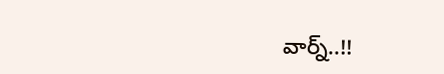వార్న్..!!